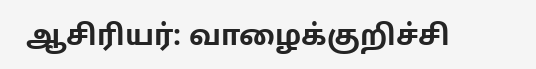ஆசிரியர்: வாழைக்குறிச்சி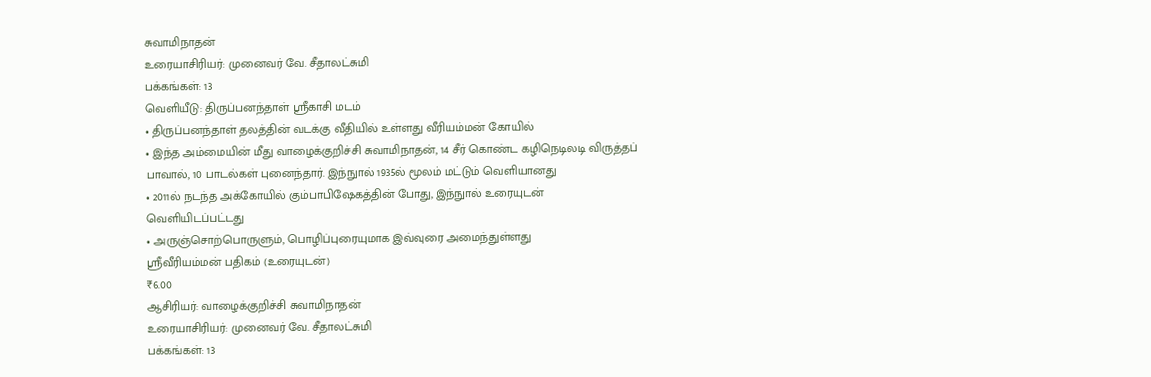சுவாமிநாதன்
உரையாசிரியர்: முனைவர் வே. சீதாலட்சுமி
பக்கங்கள்: 13
வெளியீடு: திருப்பனந்தாள் ஸ்ரீகாசி மடம்
• திருப்பனந்தாள் தலத்தின் வடக்கு வீதியில் உள்ளது வீரியம்மன் கோயில்
• இந்த அம்மையின் மீது வாழைக்குறிச்சி சுவாமிநாதன், 14 சீர் கொண்ட கழிநெடிலடி விருத்தப் பாவால், 10 பாடல்கள் புனைந்தார். இந்நுால் 1935ல் மூலம் மட்டும் வெளியானது
• 2011ல் நடந்த அக்கோயில் கும்பாபிஷேகத்தின் போது, இந்நுால் உரையுடன் வெளியிடப்பட்டது
• அருஞ்சொற்பொருளும், பொழிப்புரையுமாக இவ்வுரை அமைந்துள்ளது
ஸ்ரீவீரியம்மன் பதிகம் (உரையுடன்)
₹6.00
ஆசிரியர்: வாழைக்குறிச்சி சுவாமிநாதன்
உரையாசிரியர்: முனைவர் வே. சீதாலட்சுமி
பக்கங்கள்: 13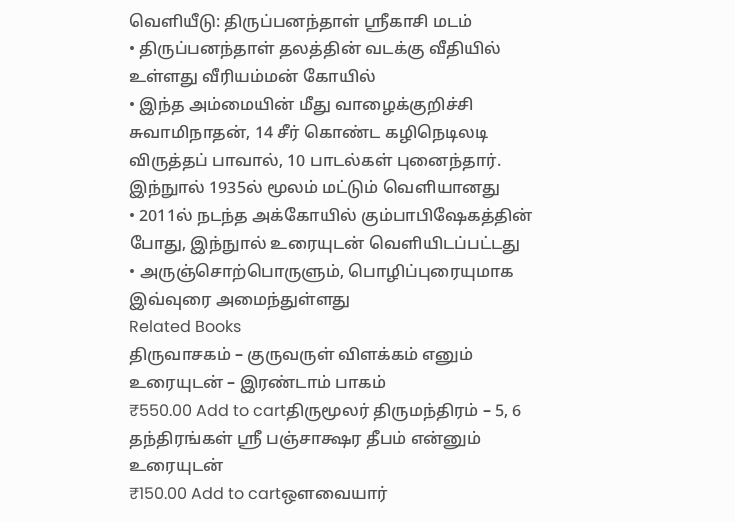வெளியீடு: திருப்பனந்தாள் ஸ்ரீகாசி மடம்
• திருப்பனந்தாள் தலத்தின் வடக்கு வீதியில் உள்ளது வீரியம்மன் கோயில்
• இந்த அம்மையின் மீது வாழைக்குறிச்சி சுவாமிநாதன், 14 சீர் கொண்ட கழிநெடிலடி விருத்தப் பாவால், 10 பாடல்கள் புனைந்தார். இந்நுால் 1935ல் மூலம் மட்டும் வெளியானது
• 2011ல் நடந்த அக்கோயில் கும்பாபிஷேகத்தின் போது, இந்நுால் உரையுடன் வெளியிடப்பட்டது
• அருஞ்சொற்பொருளும், பொழிப்புரையுமாக இவ்வுரை அமைந்துள்ளது
Related Books
திருவாசகம் – குருவருள் விளக்கம் எனும் உரையுடன் – இரண்டாம் பாகம்
₹550.00 Add to cartதிருமூலர் திருமந்திரம் – 5, 6 தந்திரங்கள் ஸ்ரீ பஞ்சாக்ஷர தீபம் என்னும் உரையுடன்
₹150.00 Add to cartஒளவையார்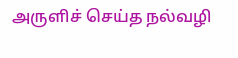அருளிச் செய்த நல்வழி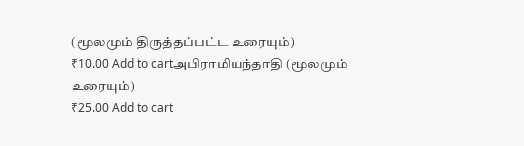(மூலமும் திருத்தப்பட்ட உரையும்)
₹10.00 Add to cartஅபிராமியந்தாதி (மூலமும் உரையும்)
₹25.00 Add to cart